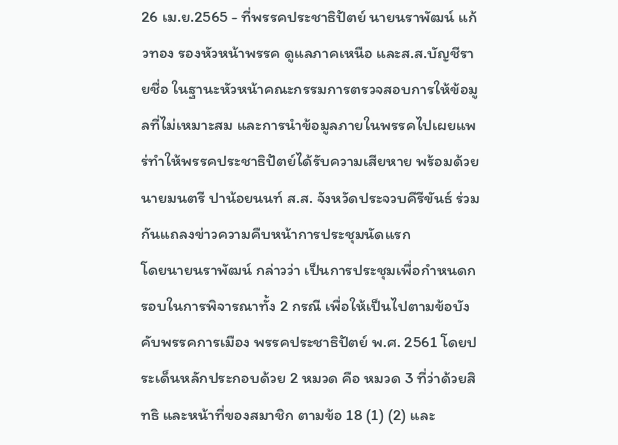26 เม.ย.2565 - ที่พรรคประชาธิปัตย์ นายนราพัฒน์ แก้วทอง รองหัวหน้าพรรค ดูแลภาคเหนือ และส.ส.บัญชีรายชื่อ ในฐานะหัวหน้าคณะกรรมการตรวจสอบการให้ข้อมูลที่ไม่เหมาะสม และการนำข้อมูลภายในพรรคไปเผยแพร่ทำให้พรรคประชาธิปัตย์ได้รับความเสียหาย พร้อมด้วย นายมนตรี ปาน้อยนนท์ ส.ส. จังหวัดประจวบคีรีขันธ์ ร่วมกันแถลงข่าวความคืบหน้าการประชุมนัดแรก
โดยนายนราพัฒน์ กล่าวว่า เป็นการประชุมเพื่อกำหนดกรอบในการพิจารณาทั้ง 2 กรณี เพื่อให้เป็นไปตามข้อบังคับพรรคการเมือง พรรคประชาธิปัตย์ พ.ศ. 2561 โดยประเด็นหลักประกอบด้วย 2 หมวด คือ หมวด 3 ที่ว่าด้วยสิทธิ และหน้าที่ของสมาชิก ตามข้อ 18 (1) (2) และ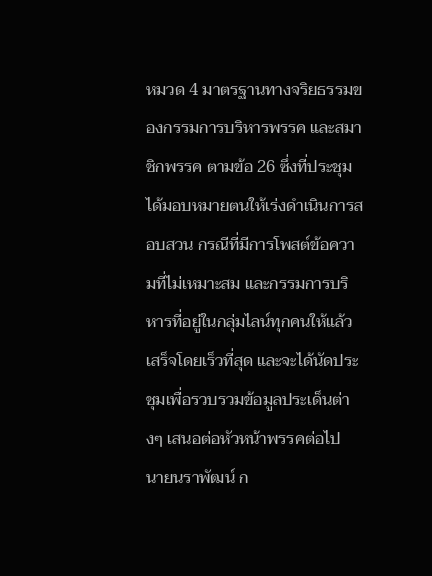หมวด 4 มาตรฐานทางจริยธรรมของกรรมการบริหารพรรค และสมาชิกพรรค ตามข้อ 26 ซึ่งที่ประชุมได้มอบหมายตนให้เร่งดำเนินการสอบสวน กรณีที่มีการโพสต์ข้อความที่ไม่เหมาะสม และกรรมการบริหารที่อยู่ในกลุ่มไลน์ทุกคนให้แล้วเสร็จโดยเร็วที่สุด และจะได้นัดประชุมเพื่อรวบรวมข้อมูลประเด็นต่างๆ เสนอต่อหัวหน้าพรรคต่อไป
นายนราพัฒน์ ก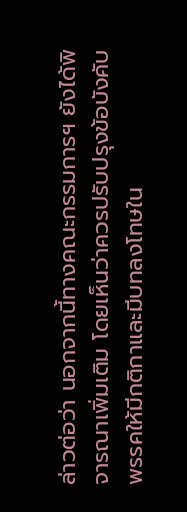ล่าวต่อว่า นอกจากนี้ทางคณะกรรมการฯ ยังได้พิจารณาเพิ่มเติม โดยเห็นว่าควรปรับปรุงข้อบังคับพรรคให้มีกติกาและมีบทลงโทษใน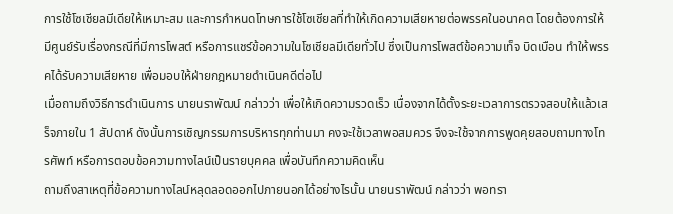การใช้โซเชียลมีเดียให้เหมาะสม และการกำหนดโทษการใช้โซเชียลที่ทำให้เกิดความเสียหายต่อพรรคในอนาคต โดยต้องการให้มีศูนย์รับเรื่องกรณีที่มีการโพสต์ หรือการแชร์ข้อความในโซเชียลมีเดียทั่วไป ซึ่งเป็นการโพสต์ข้อความเท็จ บิดเบือน ทำให้พรรคได้รับความเสียหาย เพื่อมอบให้ฝ่ายกฎหมายดำเนินคดีต่อไป
เมื่อถามถึงวิธีการดำเนินการ นายนราพัฒน์ กล่าวว่า เพื่อให้เกิดความรวดเร็ว เนื่องจากได้ตั้งระยะเวลาการตรวจสอบให้แล้วเสร็จภายใน 1 สัปดาห์ ดังนั้นการเชิญกรรมการบริหารทุกท่านมา คงจะใช้เวลาพอสมควร จึงจะใช้จากการพูดคุยสอบถามทางโทรศัพท์ หรือการตอบข้อความทางไลน์เป็นรายบุคคล เพื่อบันทึกความคิดเห็น
ถามถึงสาเหตุที่ข้อความทางไลน์หลุดลอดออกไปภายนอกได้อย่างไรนั้น นายนราพัฒน์ กล่าวว่า พอทรา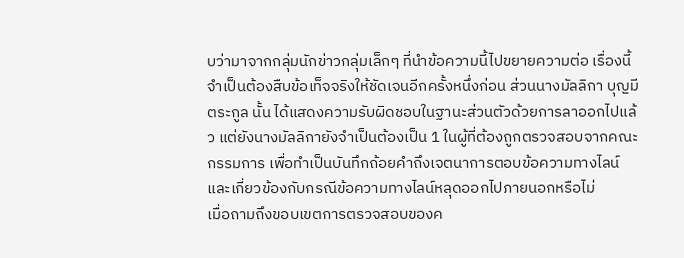บว่ามาจากกลุ่มนักข่าวกลุ่มเล็กๆ ที่นำข้อความนี้ไปขยายความต่อ เรื่องนี้จำเป็นต้องสืบข้อเท็จจริงให้ชัดเจนอีกครั้งหนึ่งก่อน ส่วนนางมัลลิกา บุญมีตระกูล นั้น ได้แสดงความรับผิดชอบในฐานะส่วนตัวด้วยการลาออกไปแล้ว แต่ยังนางมัลลิกายังจำเป็นต้องเป็น 1 ในผู้ที่ต้องถูกตรวจสอบจากคณะกรรมการ เพื่อทำเป็นบันทึกถ้อยคำถึงเจตนาการตอบข้อความทางไลน์ และเกี่ยวข้องกับกรณีข้อความทางไลน์หลุดออกไปภายนอกหรือไม่
เมื่อถามถึงขอบเขตการตรวจสอบของค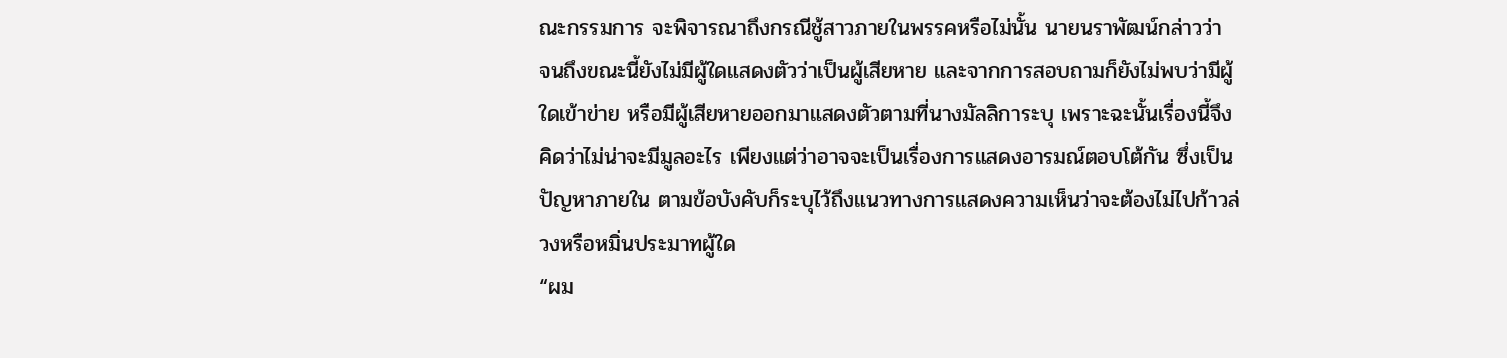ณะกรรมการ จะพิจารณาถึงกรณีชู้สาวภายในพรรคหรือไม่นั้น นายนราพัฒน์กล่าวว่า จนถึงขณะนี้ยังไม่มีผู้ใดแสดงตัวว่าเป็นผู้เสียหาย และจากการสอบถามก็ยังไม่พบว่ามีผู้ใดเข้าข่าย หรือมีผู้เสียหายออกมาแสดงตัวตามที่นางมัลลิการะบุ เพราะฉะนั้นเรื่องนี้จึงคิดว่าไม่น่าจะมีมูลอะไร เพียงแต่ว่าอาจจะเป็นเรื่องการแสดงอารมณ์ตอบโต้กัน ซึ่งเป็นปัญหาภายใน ตามข้อบังคับก็ระบุไว้ถึงแนวทางการแสดงความเห็นว่าจะต้องไม่ไปก้าวล่วงหรือหมิ่นประมาทผู้ใด
“ผม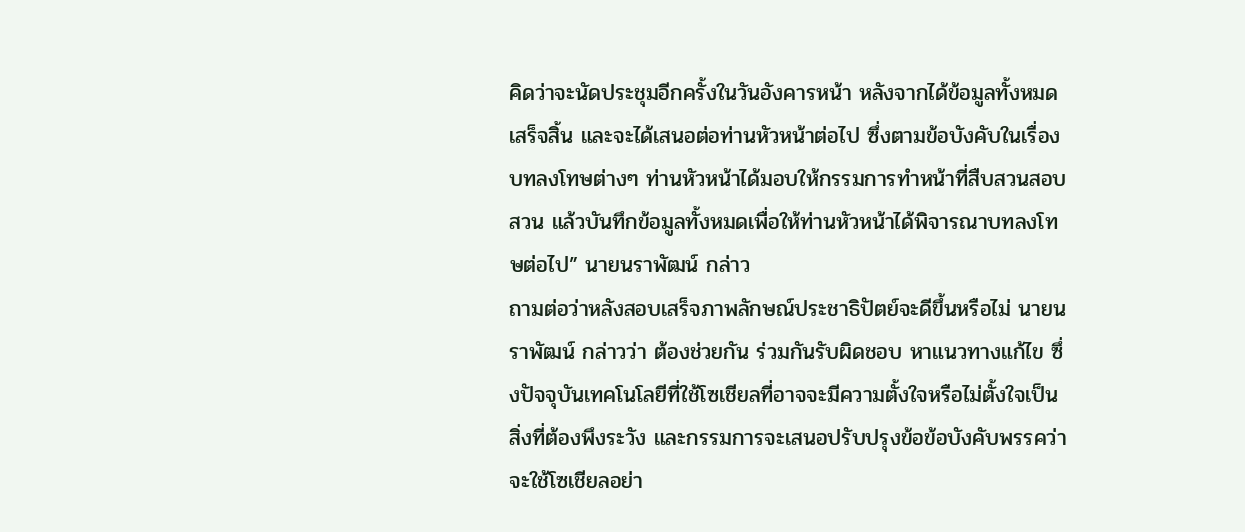คิดว่าจะนัดประชุมอีกครั้งในวันอังคารหน้า หลังจากได้ข้อมูลทั้งหมดเสร็จสิ้น และจะได้เสนอต่อท่านหัวหน้าต่อไป ซึ่งตามข้อบังคับในเรื่องบทลงโทษต่างๆ ท่านหัวหน้าได้มอบให้กรรมการทำหน้าที่สืบสวนสอบสวน แล้วบันทึกข้อมูลทั้งหมดเพื่อให้ท่านหัวหน้าได้พิจารณาบทลงโทษต่อไป” นายนราพัฒน์ กล่าว
ถามต่อว่าหลังสอบเสร็จภาพลักษณ์ประชาธิปัตย์จะดีขึ้นหรือไม่ นายนราพัฒน์ กล่าวว่า ต้องช่วยกัน ร่วมกันรับผิดชอบ หาแนวทางแก้ไข ซึ่งปัจจุบันเทคโนโลยีที่ใช้โซเชียลที่อาจจะมีความตั้งใจหรือไม่ตั้งใจเป็นสิ่งที่ต้องพึงระวัง และกรรมการจะเสนอปรับปรุงข้อข้อบังคับพรรคว่าจะใช้โซเชียลอย่า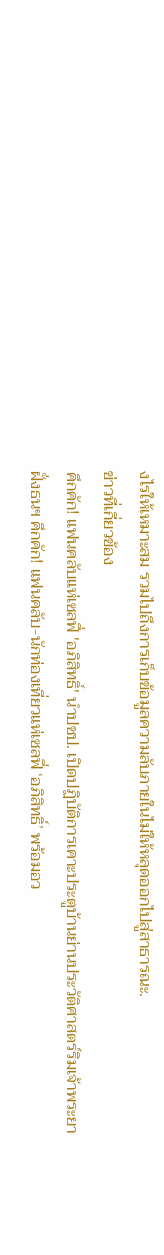งไรให้เหมาะสม รวมไปถึงการเก็บข้อมูลความลับภายในไม่ให้หลุดออกไปสู่สาธารณะ.
ข่าวที่เกี่ยวข้อง
คึกคัก! แฟนคลับแห่เซลฟี่ 'อภิสิทธิ์' นำปชป. เปิดปฏิบัติการเคาะประตูบ้านย่านประวัติศาสตร์ริมเจ้าพระยา
ฝั่งธนฯ คึกคัก! แฟนคลับ-นักท่องเที่ยวแห่เซลฟี่ ‘อภิสิทธิ์’ พร้อมอว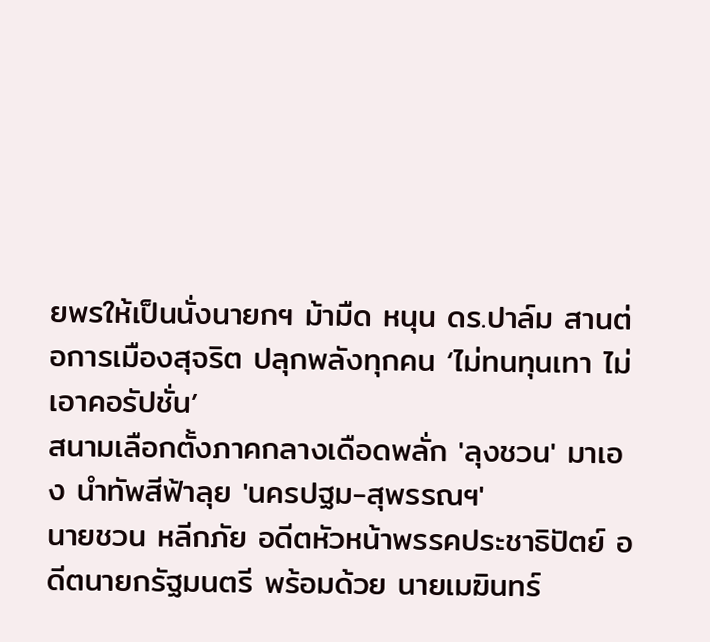ยพรให้เป็นนั่งนายกฯ ม้ามืด หนุน ดร.ปาล์ม สานต่อการเมืองสุจริต ปลุกพลังทุกคน ‘ไม่ทนทุนเทา ไม่เอาคอรัปชั่น’
สนามเลือกตั้งภาคกลางเดือดพลั่ก 'ลุงชวน' มาเอง นำทัพสีฟ้าลุย 'นครปฐม-สุพรรณฯ'
นายชวน หลีกภัย อดีตหัวหน้าพรรคประชาธิปัตย์ อดีตนายกรัฐมนตรี พร้อมด้วย นายเมฆินทร์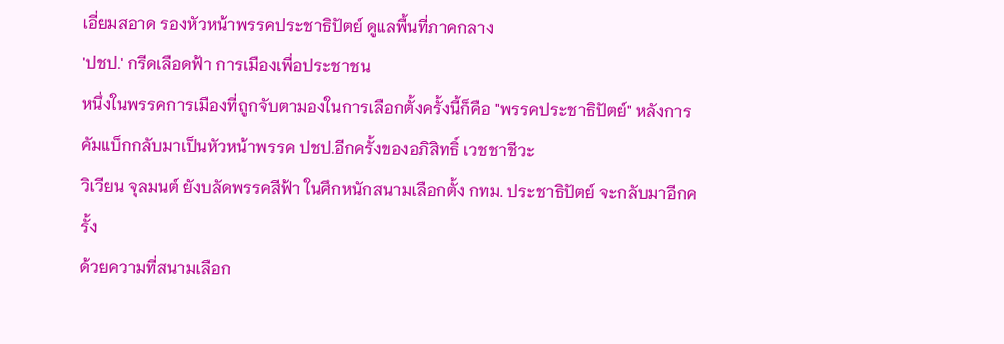เอี่ยมสอาด รองหัวหน้าพรรคประชาธิปัตย์ ดูแลพื้นที่ภาคกลาง
'ปชป.' กรีดเลือดฟ้า การเมืองเพื่อประชาชน
หนึ่งในพรรคการเมืองที่ถูกจับตามองในการเลือกตั้งครั้งนี้ก็คือ "พรรคประชาธิปัตย์" หลังการคัมแบ็กกลับมาเป็นหัวหน้าพรรค ปชป.อีกครั้งของอภิสิทธิ์ เวชชาชีวะ
วิเวียน จุลมนต์ ยังบลัดพรรคสีฟ้า ในศึกหนักสนามเลือกตั้ง กทม. ประชาธิปัตย์ จะกลับมาอีกครั้ง
ด้วยความที่สนามเลือก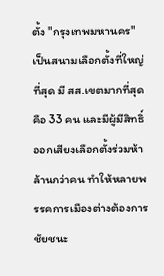ตั้ง "กรุงเทพมหานคร" เป็นสนามเลือกตั้งที่ใหญ่ที่สุด มี สส.เขตมากที่สุดคือ 33 คน และมีผู้มีสิทธิ์ออกเสียงเลือกตั้งร่วมห้าล้านกว่าคน ทำให้หลายพรรคการเมืองต่างต้องการชัยชนะ